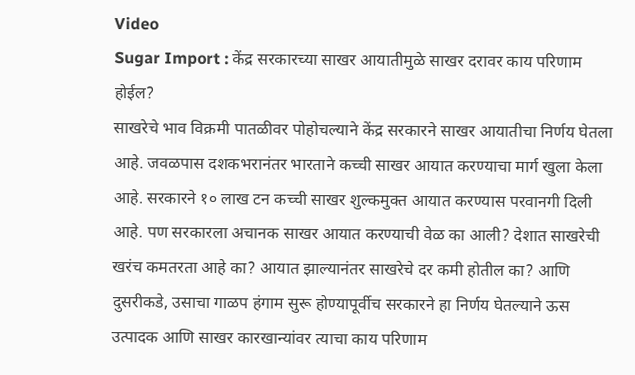Video
Sugar Import : केंद्र सरकारच्या साखर आयातीमुळे साखर दरावर काय परिणाम होईल?
साखरेचे भाव विक्रमी पातळीवर पोहोचल्याने केंद्र सरकारने साखर आयातीचा निर्णय घेतला आहे. जवळपास दशकभरानंतर भारताने कच्ची साखर आयात करण्याचा मार्ग खुला केला आहे. सरकारने १० लाख टन कच्ची साखर शुल्कमुक्त आयात करण्यास परवानगी दिली आहे. पण सरकारला अचानक साखर आयात करण्याची वेळ का आली? देशात साखरेची खरंच कमतरता आहे का? आयात झाल्यानंतर साखरेचे दर कमी होतील का? आणि दुसरीकडे, उसाचा गाळप हंगाम सुरू होण्यापूर्वीच सरकारने हा निर्णय घेतल्याने ऊस उत्पादक आणि साखर कारखान्यांवर त्याचा काय परिणाम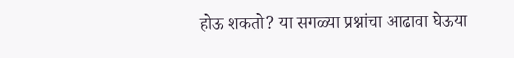होऊ शकतो? या सगळ्या प्रश्नांचा आढावा घेऊया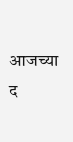आजच्या द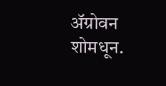ॲग्रोवन शोमधून.